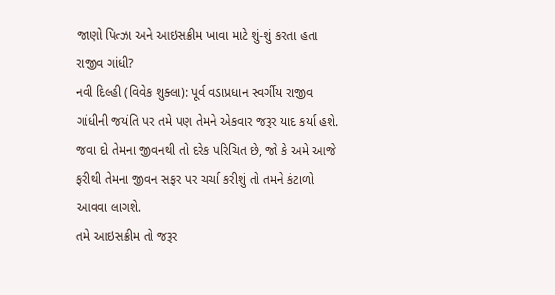જાણો પિત્ઝા અને આઇસક્રીમ ખાવા માટે શું-શું કરતા હતા રાજીવ ગાંધી?
નવી દિલ્હી (વિવેક શુક્લા): પૂર્વ વડાપ્રધાન સ્વર્ગીય રાજીવ ગાંધીની જયંતિ પર તમે પણ તેમને એકવાર જરૂર યાદ કર્યા હશે. જવા દો તેમના જીવનથી તો દરેક પરિચિત છે, જો કે અમે આજે ફરીથી તેમના જીવન સફર પર ચર્ચા કરીશું તો તમને કંટાળો આવવા લાગશે.
તમે આઇસક્રીમ તો જરૂર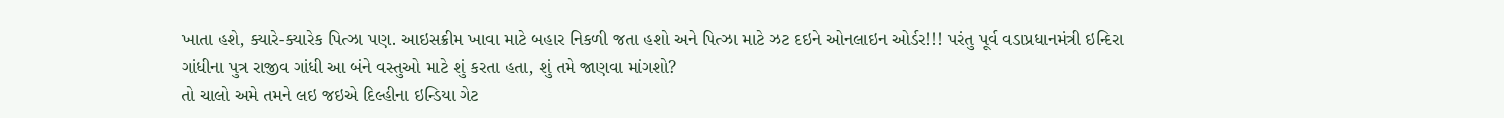ખાતા હશે, ક્યારે-ક્યારેક પિત્ઝા પણ. આઇસક્રીમ ખાવા માટે બહાર નિકળી જતા હશો અને પિત્ઝા માટે ઝટ દઇને ઓનલાઇન ઓર્ડર!!! પરંતુ પૂર્વ વડાપ્રધાનમંત્રી ઇન્દિરા ગાંધીના પુત્ર રાજીવ ગાંધી આ બંને વસ્તુઓ માટે શું કરતા હતા, શું તમે જાણવા માંગશો?
તો ચાલો અમે તમને લઇ જઇએ દિલ્હીના ઇન્ડિયા ગેટ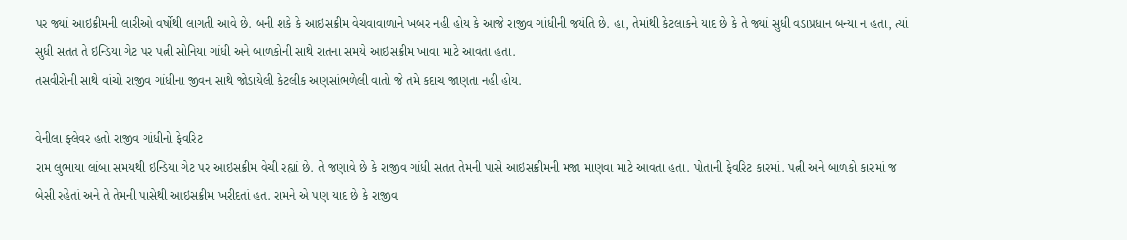પર જ્યાં આઇક્રીમની લારીઓ વર્ષોથી લાગતી આવે છે. બની શકે કે આઇસક્રીમ વેચવાવાળાને ખબર નહી હોય કે આજે રાજીવ ગાંધીની જયંતિ છે. હા, તેમાંથી કેટલાકને યાદ છે કે તે જ્યાં સુધી વડાપ્રધાન બન્યા ન હતા, ત્યાં સુધી સતત તે ઇન્ડિયા ગેટ પર પત્ની સોનિયા ગાંધી અને બાળકોની સાથે રાતના સમયે આઇસક્રીમ ખાવા માટે આવતા હતા.
તસવીરોની સાથે વાંચો રાજીવ ગાંધીના જીવન સાથે જોડાયેલી કેટલીક અણસાંભળેલી વાતો જે તમે કદાચ જાણતા નહી હોય.

વેનીલા ફ્લેવર હતો રાજીવ ગાંધીનો ફેવરિટ
રામ લુભાયા લાંબા સમયથી ઇન્ડિયા ગેટ પર આઇસક્રીમ વેચી રહ્યાં છે. તે જણાવે છે કે રાજીવ ગાંધી સતત તેમની પાસે આઇસક્રીમની મજા માણવા માટે આવતા હતા. પોતાની ફેવરિટ કારમાં. પત્ની અને બાળકો કારમાં જ બેસી રહેતાં અને તે તેમની પાસેથી આઇસક્રીમ ખરીદતાં હત. રામને એ પણ યાદ છે કે રાજીવ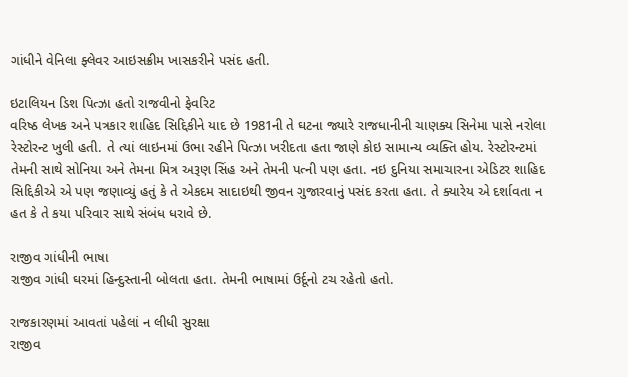ગાંધીને વેનિલા ફ્લેવર આઇસક્રીમ ખાસકરીને પસંદ હતી.

ઇટાલિયન ડિશ પિત્ઝા હતો રાજવીનો ફેવરિટ
વરિષ્ઠ લેખક અને પત્રકાર શાહિદ સિદ્દિકીને યાદ છે 1981ની તે ઘટના જ્યારે રાજધાનીની ચાણક્ય સિનેમા પાસે નરોલા રેસ્ટોરન્ટ ખુલી હતી. તે ત્યાં લાઇનમાં ઉભા રહીને પિત્ઝા ખરીદતા હતા જાણે કોઇ સામાન્ય વ્યક્તિ હોય. રેસ્ટોરન્ટમાં તેમની સાથે સોનિયા અને તેમના મિત્ર અરૂણ સિંહ અને તેમની પત્ની પણ હતા. નઇ દુનિયા સમાચારના એડિટર શાહિદ સિદ્દિકીએ એ પણ જણાવ્યું હતું કે તે એકદમ સાદાઇથી જીવન ગુજારવાનું પસંદ કરતા હતા. તે ક્યારેય એ દર્શાવતા ન હત કે તે કયા પરિવાર સાથે સંબંધ ધરાવે છે.

રાજીવ ગાંધીની ભાષા
રાજીવ ગાંધી ઘરમાં હિન્દુસ્તાની બોલતા હતા. તેમની ભાષામાં ઉર્દૂનો ટચ રહેતો હતો.

રાજકારણમાં આવતાં પહેલાં ન લીધી સુરક્ષા
રાજીવ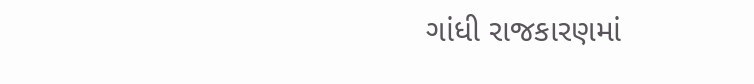ગાંધી રાજકારણમાં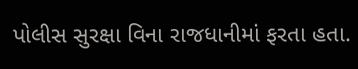પોલીસ સુરક્ષા વિના રાજધાનીમાં ફરતા હતા.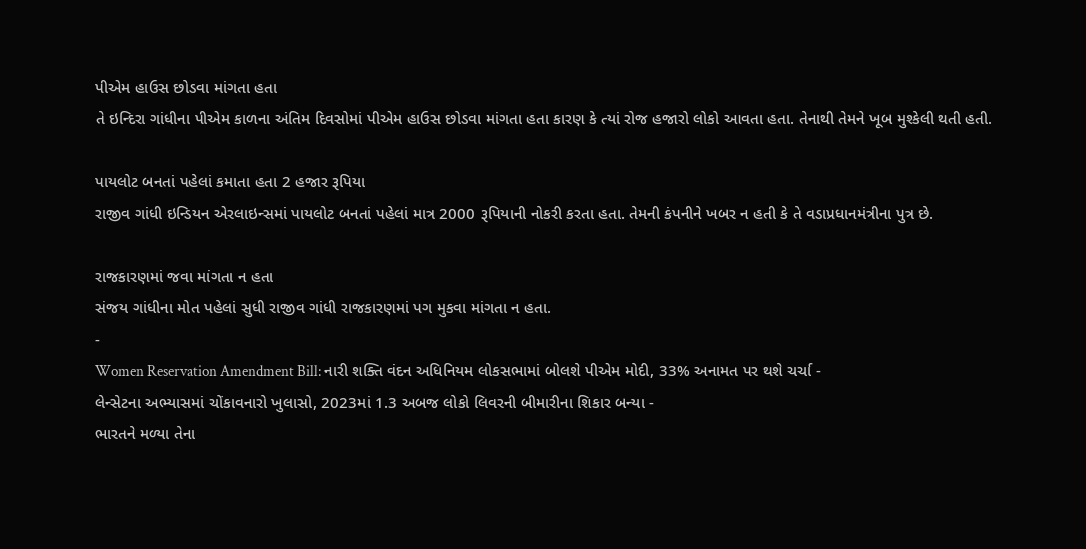પીએમ હાઉસ છોડવા માંગતા હતા
તે ઇન્દિરા ગાંધીના પીએમ કાળના અંતિમ દિવસોમાં પીએમ હાઉસ છોડવા માંગતા હતા કારણ કે ત્યાં રોજ હજારો લોકો આવતા હતા. તેનાથી તેમને ખૂબ મુશ્કેલી થતી હતી.

પાયલોટ બનતાં પહેલાં કમાતા હતા 2 હજાર રૂપિયા
રાજીવ ગાંધી ઇન્ડિયન એરલાઇન્સમાં પાયલોટ બનતાં પહેલાં માત્ર 2000 રૂપિયાની નોકરી કરતા હતા. તેમની કંપનીને ખબર ન હતી કે તે વડાપ્રધાનમંત્રીના પુત્ર છે.

રાજકારણમાં જવા માંગતા ન હતા
સંજય ગાંધીના મોત પહેલાં સુધી રાજીવ ગાંધી રાજકારણમાં પગ મુકવા માંગતા ન હતા.
-
Women Reservation Amendment Bill: નારી શક્તિ વંદન અધિનિયમ લોકસભામાં બોલશે પીએમ મોદી, 33% અનામત પર થશે ચર્ચા -
લેન્સેટના અભ્યાસમાં ચોંકાવનારો ખુલાસો, 2023માં 1.3 અબજ લોકો લિવરની બીમારીના શિકાર બન્યા -
ભારતને મળ્યા તેના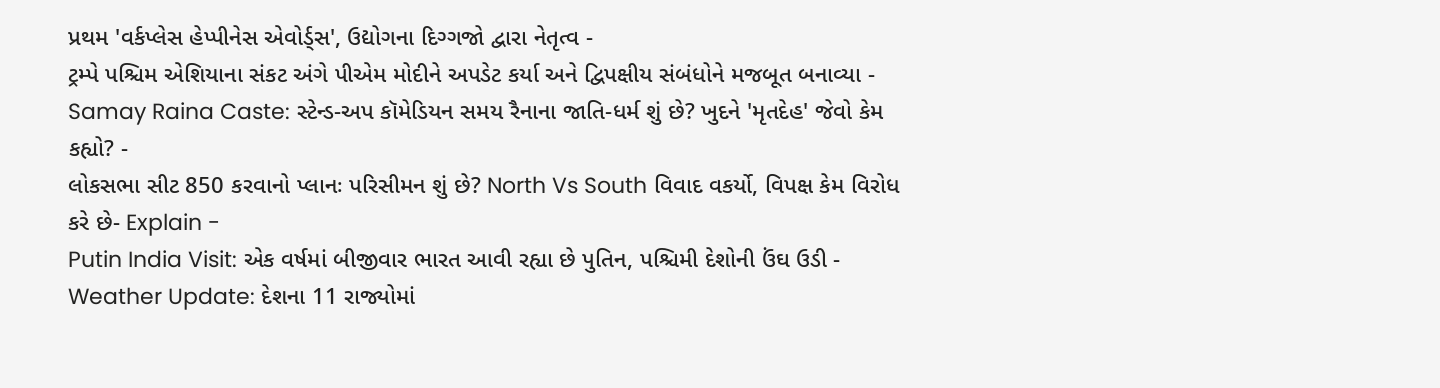પ્રથમ 'વર્કપ્લેસ હેપ્પીનેસ એવોર્ડ્સ', ઉદ્યોગના દિગ્ગજો દ્વારા નેતૃત્વ -
ટ્રમ્પે પશ્ચિમ એશિયાના સંકટ અંગે પીએમ મોદીને અપડેટ કર્યા અને દ્વિપક્ષીય સંબંધોને મજબૂત બનાવ્યા -
Samay Raina Caste: સ્ટેન્ડ-અપ કૉમેડિયન સમય રૈનાના જાતિ-ધર્મ શું છે? ખુદને 'મૃતદેહ' જેવો કેમ કહ્યો? -
લોકસભા સીટ 850 કરવાનો પ્લાનઃ પરિસીમન શું છે? North Vs South વિવાદ વકર્યો, વિપક્ષ કેમ વિરોધ કરે છે- Explain -
Putin India Visit: એક વર્ષમાં બીજીવાર ભારત આવી રહ્યા છે પુતિન, પશ્ચિમી દેશોની ઉંઘ ઉડી -
Weather Update: દેશના 11 રાજ્યોમાં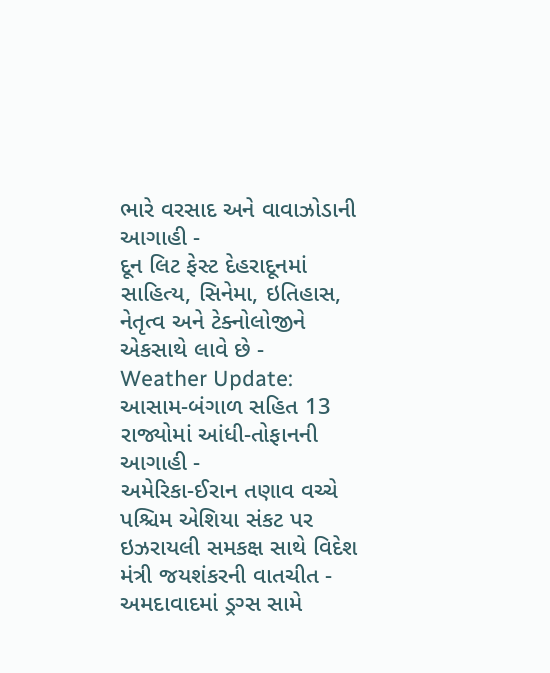ભારે વરસાદ અને વાવાઝોડાની આગાહી -
દૂન લિટ ફેસ્ટ દેહરાદૂનમાં સાહિત્ય, સિનેમા, ઇતિહાસ, નેતૃત્વ અને ટેક્નોલોજીને એકસાથે લાવે છે -
Weather Update: આસામ-બંગાળ સહિત 13 રાજ્યોમાં આંધી-તોફાનની આગાહી -
અમેરિકા-ઈરાન તણાવ વચ્ચે પશ્ચિમ એશિયા સંકટ પર ઇઝરાયલી સમકક્ષ સાથે વિદેશ મંત્રી જયશંકરની વાતચીત -
અમદાવાદમાં ડ્રગ્સ સામે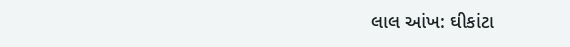લાલ આંખ: ઘીકાંટા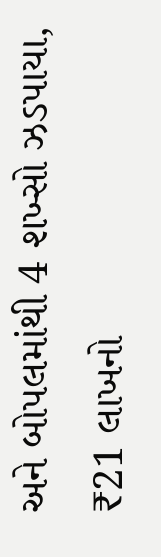અને બોપલમાંથી 4 શખ્સો ઝડપાયા, ₹21 લાખનો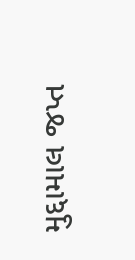મુદ્દામાલ જપ્ત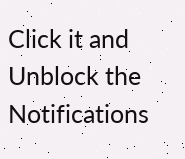Click it and Unblock the Notifications